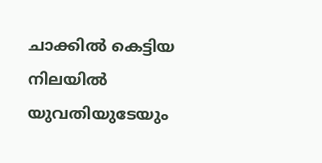ചാക്കില്‍ കെട്ടിയ നിലയില്‍ യുവതിയുടേയും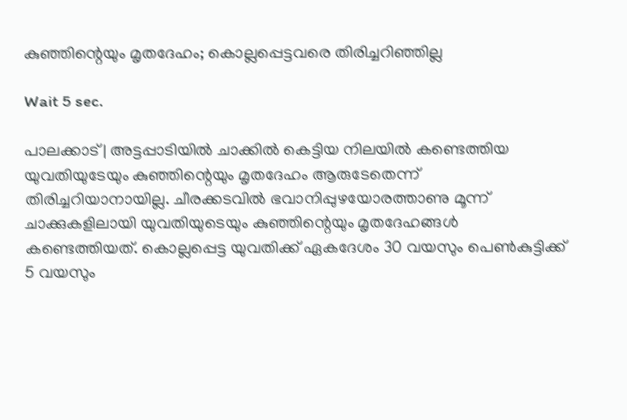കുഞ്ഞിന്റെയും മൃതദേഹം; കൊല്ലപ്പെട്ടവരെ തിരിച്ചറിഞ്ഞില്ല

Wait 5 sec.

പാലക്കാട് | അട്ടപ്പാടിയില്‍ ചാക്കില്‍ കെട്ടിയ നിലയില്‍ കണ്ടെത്തിയ യുവതിയുടേയും കുഞ്ഞിന്റെയും മൃതദേഹം ആരുടേതെന്ന് തിരിച്ചറിയാനായില്ല. ചീരക്കടവില്‍ ഭവാനിപ്പുഴയോരത്താണു മൂന്ന് ചാക്കുകളിലായി യുവതിയുടെയും കുഞ്ഞിന്റെയും മൃതദേഹങ്ങള്‍ കണ്ടെത്തിയത്. കൊല്ലപ്പെട്ട യുവതിക്ക് ഏകദേശം 30 വയസും പെണ്‍കുട്ടിക്ക് 5 വയസും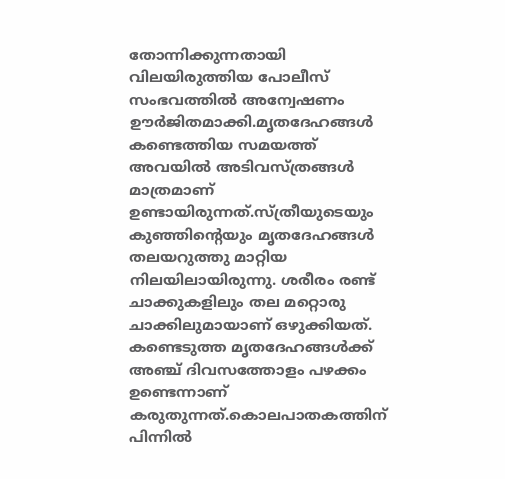തോന്നിക്കുന്നതായി വിലയിരുത്തിയ പോലീസ് സംഭവത്തില്‍ അന്വേഷണം ഊര്‍ജിതമാക്കി.മൃതദേഹങ്ങള്‍ കണ്ടെത്തിയ സമയത്ത് അവയില്‍ അടിവസ്ത്രങ്ങള്‍ മാത്രമാണ് ഉണ്ടായിരുന്നത്.സ്ത്രീയുടെയും കുഞ്ഞിന്റെയും മൃതദേഹങ്ങള്‍ തലയറുത്തു മാറ്റിയ നിലയിലായിരുന്നു. ശരീരം രണ്ട് ചാക്കുകളിലും തല മറ്റൊരു ചാക്കിലുമായാണ് ഒഴുക്കിയത്. കണ്ടെടുത്ത മൃതദേഹങ്ങള്‍ക്ക് അഞ്ച് ദിവസത്തോളം പഴക്കം ഉണ്ടെന്നാണ് കരുതുന്നത്.കൊലപാതകത്തിന് പിന്നില്‍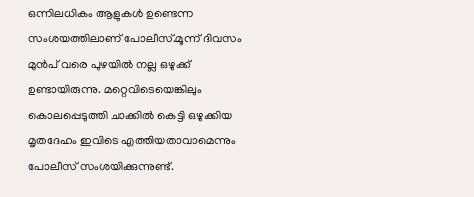ഒന്നിലധികം ആളുകള്‍ ഉണ്ടെന്ന സംശയത്തിലാണ് പോലീസ്.മൂന്ന് ദിവസം മുന്‍പ് വരെ പുഴയില്‍ നല്ല ഒഴുക്ക് ഉണ്ടായിരുന്നു. മറ്റെവിടെയെങ്കിലും കൊലപ്പെടുത്തി ചാക്കില്‍ കെട്ടി ഒഴുക്കിയ മൃതദേഹം ഇവിടെ എത്തിയതാവാമെന്നും പോലീസ് സംശയിക്കുന്നുണ്ട്.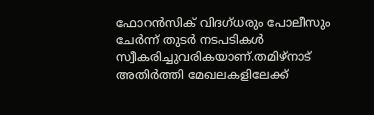ഫോറന്‍സിക് വിദഗ്ധരും പോലീസും ചേര്‍ന്ന് തുടര്‍ നടപടികള്‍ സ്വീകരിച്ചുവരികയാണ്.തമിഴ്‌നാട് അതിര്‍ത്തി മേഖലകളിലേക്ക്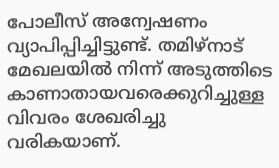പോലീസ് അന്വേഷണം വ്യാപിപ്പിച്ചിട്ടുണ്ട്. തമിഴ്‌നാട് മേഖലയില്‍ നിന്ന് അടുത്തിടെ കാണാതായവരെക്കുറിച്ചുള്ള വിവരം ശേഖരിച്ചു വരികയാണ്.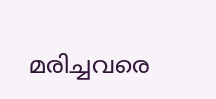മരിച്ചവരെ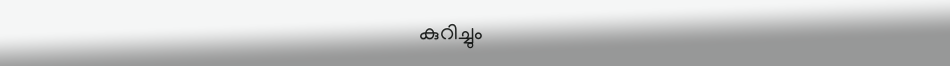കുറിച്ചും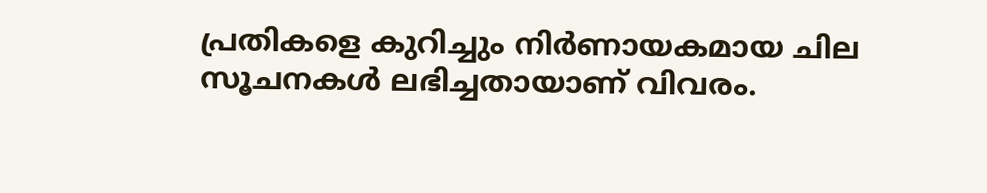പ്രതികളെ കുറിച്ചും നിര്‍ണായകമായ ചില സൂചനകള്‍ ലഭിച്ചതായാണ് വിവരം.